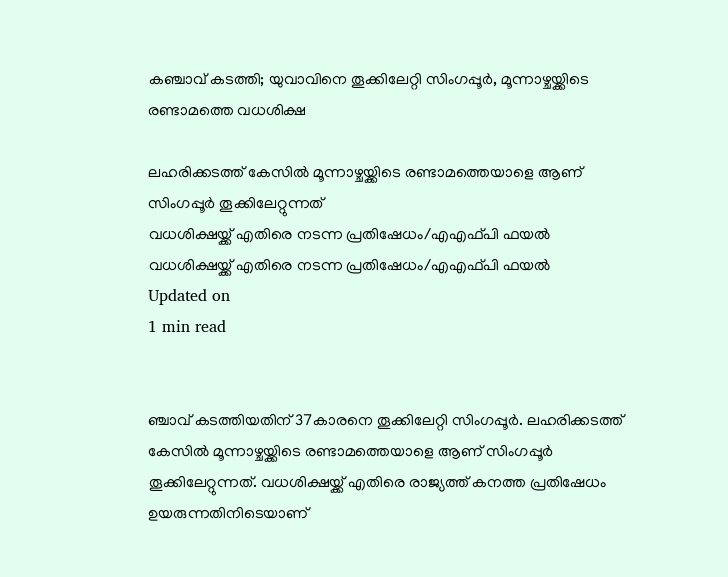കഞ്ചാവ് കടത്തി; യുവാവിനെ തൂക്കിലേറ്റി സിംഗപ്പൂര്‍, മൂന്നാഴ്ചയ്ക്കിടെ രണ്ടാമത്തെ വധശിക്ഷ

ലഹരിക്കടത്ത് കേസില്‍ മൂന്നാഴ്ചയ്ക്കിടെ രണ്ടാമത്തെയാളെ ആണ് സിംഗപ്പൂര്‍ തൂക്കിലേറ്റുന്നത്
വധശിക്ഷയ്ക്ക് എതിരെ നടന്ന പ്രതിഷേധം/എഎഫ്പി ഫയല്‍
വധശിക്ഷയ്ക്ക് എതിരെ നടന്ന പ്രതിഷേധം/എഎഫ്പി ഫയല്‍
Updated on
1 min read


ഞ്ചാവ് കടത്തിയതിന് 37കാരനെ തൂക്കിലേറ്റി സിംഗപ്പൂര്‍. ലഹരിക്കടത്ത് കേസില്‍ മൂന്നാഴ്ചയ്ക്കിടെ രണ്ടാമത്തെയാളെ ആണ് സിംഗപ്പൂര്‍ തൂക്കിലേറ്റുന്നത്. വധശിക്ഷയ്ക്ക് എതിരെ രാജ്യത്ത് കനത്ത പ്രതിഷേധം ഉയരുന്നതിനിടെയാണ്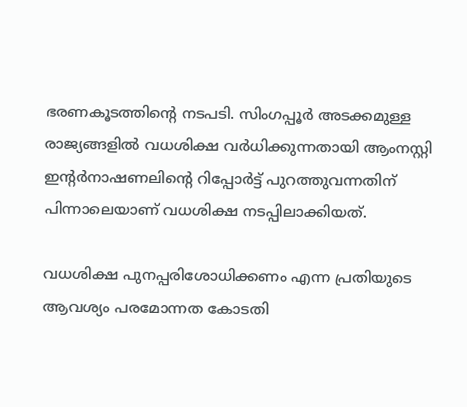ഭരണകൂടത്തിന്റെ നടപടി. സിംഗപ്പൂര്‍ അടക്കമുള്ള രാജ്യങ്ങളില്‍ വധശിക്ഷ വര്‍ധിക്കുന്നതായി ആംനസ്റ്റി ഇന്റര്‍നാഷണലിന്റെ റിപ്പോര്‍ട്ട് പുറത്തുവന്നതിന് പിന്നാലെയാണ് വധശിക്ഷ നടപ്പിലാക്കിയത്.

വധശിക്ഷ പുനപ്പരിശോധിക്കണം എന്ന പ്രതിയുടെ ആവശ്യം പരമോന്നത കോടതി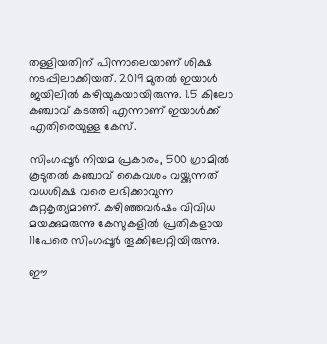തള്ളിയതിന് പിന്നാലെയാണ് ശിക്ഷ നടപ്പിലാക്കിയത്. 2019 മുതല്‍ ഇയാള്‍ ജയിലില്‍ കഴിയുകയായിരുന്നു. 1.5 കിലോ കഞ്ചാവ് കടത്തി എന്നാണ് ഇയാള്‍ക്ക് എതിരെയുള്ള കേസ്.

സിംഗപ്പൂര്‍ നിയമ പ്രകാരം, 500 ഗ്രാമില്‍ കൂടുതല്‍ കഞ്ചാവ് കൈവശം വയ്ക്കുന്നത് വധശിക്ഷ വരെ ലഭിക്കാവുന്ന കുറ്റകൃത്യമാണ്. കഴിഞ്ഞവര്‍ഷം വിവിധ മയക്കുമരുന്നു കേസുകളില്‍ പ്രതികളായ 11പേരെ സിംഗപ്പൂര്‍ തൂക്കിലേറ്റിയിരുന്നു.

ഈ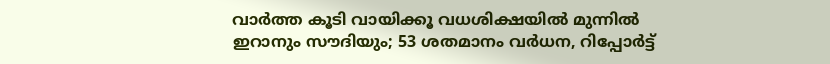വാര്‍ത്ത കൂടി വായിക്കൂ വധശിക്ഷയില്‍ മുന്നില്‍ ഇറാനും സൗദിയും; 53 ശതമാനം വര്‍ധന, റിപ്പോര്‍ട്ട്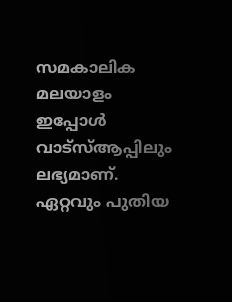സമകാലിക മലയാളം ഇപ്പോള്‍ വാട്‌സ്ആപ്പിലും ലഭ്യമാണ്. ഏറ്റവും പുതിയ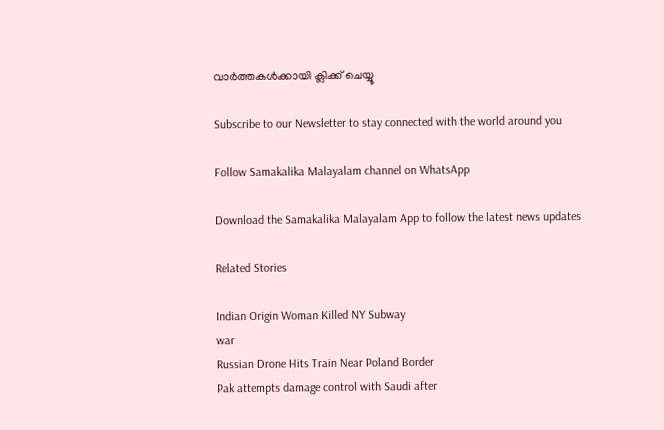വാര്‍ത്തകള്‍ക്കായി ക്ലിക്ക് ചെയ്യൂ

Subscribe to our Newsletter to stay connected with the world around you

Follow Samakalika Malayalam channel on WhatsApp

Download the Samakalika Malayalam App to follow the latest news updates

Related Stories

Indian Origin Woman Killed NY Subway
war
Russian Drone Hits Train Near Poland Border
Pak attempts damage control with Saudi after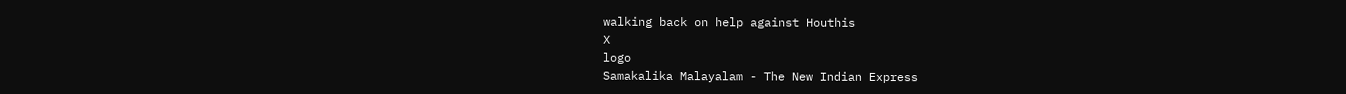walking back on help against Houthis
X
logo
Samakalika Malayalam - The New Indian Express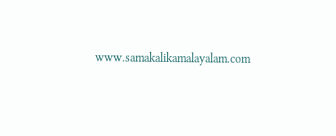www.samakalikamalayalam.com